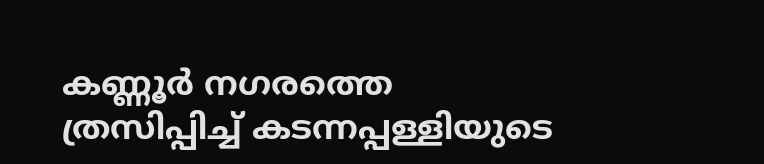കണ്ണൂർ നഗരത്തെ ത്രസിപ്പിച്ച് കടന്നപ്പള്ളിയുടെ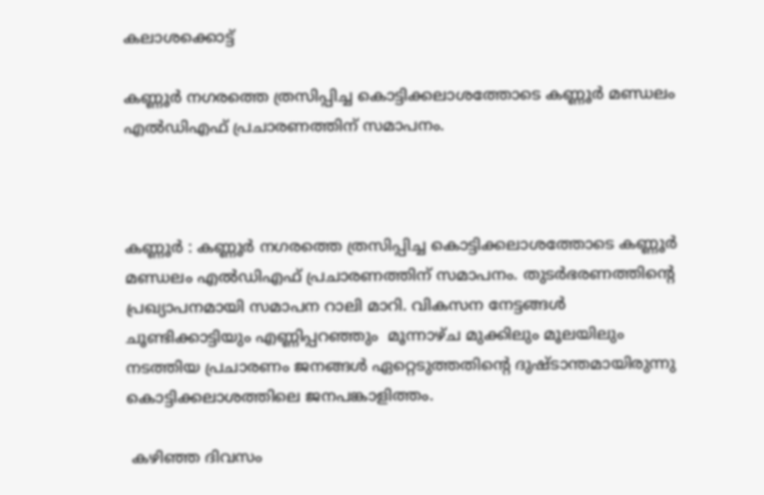കലാശക്കൊട്ട്

കണ്ണൂർ നഗരത്തെ ത്രസിപ്പിച്ച കൊട്ടിക്കലാശത്തോടെ കണ്ണൂർ മണ്ഡലം എൽഡിഎഫ് പ്രചാരണത്തിന് സമാപനം.



കണ്ണൂർ : കണ്ണൂർ നഗരത്തെ ത്രസിപ്പിച്ച കൊട്ടിക്കലാശത്തോടെ കണ്ണൂർ മണ്ഡലം എൽഡിഎഫ് പ്രചാരണത്തിന് സമാപനം. തുടർഭരണത്തിൻ്റെ പ്രഖ്യാപനമായി സമാപന റാലി മാറി. വികസന നേട്ടങ്ങൾ ചൂണ്ടിക്കാട്ടിയും എണ്ണിപ്പറഞ്ഞും  മൂന്നാഴ്ച മുക്കിലും മൂലയിലും നടത്തിയ പ്രചാരണം ജനങ്ങൾ ഏറ്റെടുത്തതിൻ്റെ ദുഷ്ടാന്തമായിരുന്നു കൊട്ടിക്കലാശത്തിലെ ജനപങ്കാളിത്തം.

 കഴിഞ്ഞ ദിവസം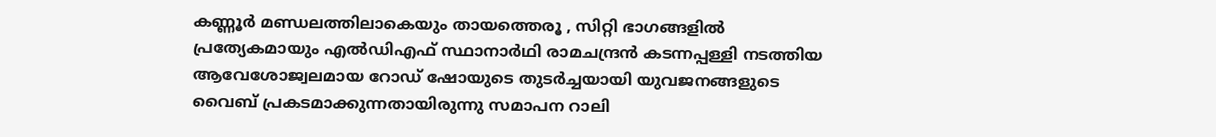കണ്ണൂർ മണ്ഡലത്തിലാകെയും തായത്തെരൂ , സിറ്റി ഭാഗങ്ങളിൽ പ്രത്യേകമായും എൽഡിഎഫ് സ്ഥാനാർഥി രാമചന്ദ്രൻ കടന്നപ്പള്ളി നടത്തിയ ആവേശോജ്വലമായ റോഡ് ഷോയുടെ തുടർച്ചയായി യുവജനങ്ങളുടെ വൈബ് പ്രകടമാക്കുന്നതായിരുന്നു സമാപന റാലി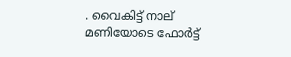. വൈകിട്ട് നാല് മണിയോടെ ഫോർട്ട്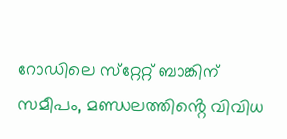റോഡിലെ സ്‌റ്റേറ്റ് ബാങ്കിന് സമീപം, മണ്ഡലത്തിൻ്റെ വിവിധ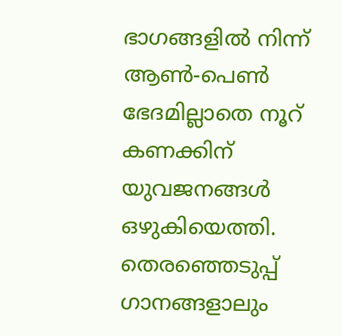ഭാഗങ്ങളിൽ നിന്ന് ആൺ-പെൺ ഭേദമില്ലാതെ നൂറ് കണക്കിന് യുവജനങ്ങൾ  ഒഴുകിയെത്തി. തെരഞ്ഞെടുപ്പ് ഗാനങ്ങളാലും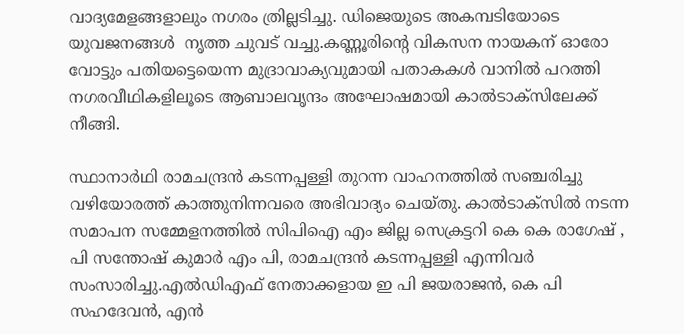വാദ്യമേളങ്ങളാലും നഗരം ത്രില്ലടിച്ചു. ഡിജെയുടെ അകമ്പടിയോടെ യുവജനങ്ങൾ  നൃത്ത ചുവട് വച്ചു.കണ്ണൂരിൻ്റെ വികസന നായകന് ഓരോ വോട്ടും പതിയട്ടെയെന്ന മുദ്രാവാക്യവുമായി പതാകകൾ വാനിൽ പറത്തി നഗരവീഥികളിലൂടെ ആബാലവൃന്ദം അഘോഷമായി കാൽടാക്സിലേക്ക് നീങ്ങി.

സ്ഥാനാർഥി രാമചന്ദ്രൻ കടന്നപ്പള്ളി തുറന്ന വാഹനത്തിൽ സഞ്ചരിച്ചു വഴിയോരത്ത് കാത്തുനിന്നവരെ അഭിവാദ്യം ചെയ്തു. കാൽടാക്സിൽ നടന്ന സമാപന സമ്മേളനത്തിൽ സിപിഐ എം ജില്ല സെക്രട്ടറി കെ കെ രാഗേഷ് , പി സന്തോഷ് കുമാർ എം പി, രാമചന്ദ്രൻ കടന്നപ്പള്ളി എന്നിവർ സംസാരിച്ചു.എൽഡിഎഫ് നേതാക്കളായ ഇ പി ജയരാജൻ, കെ പി സഹദേവൻ, എൻ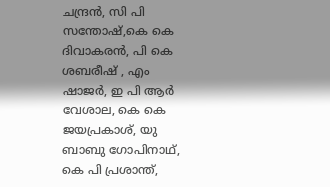ചന്ദ്രൻ, സി പി സന്തോഷ്,കെ കെ ദിവാകരൻ, പി കെ ശബരീഷ് , എം ഷാജർ, ഇ പി ആർ വേശാല, കെ കെ ജയപ്രകാശ്, യു ബാബു ഗോപിനാഥ്, കെ പി പ്രശാന്ത്,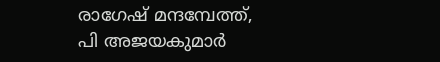രാഗേഷ് മന്ദമ്പേത്ത്, പി അജയകുമാർ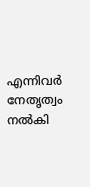എന്നിവർ നേതൃത്വം നൽകി